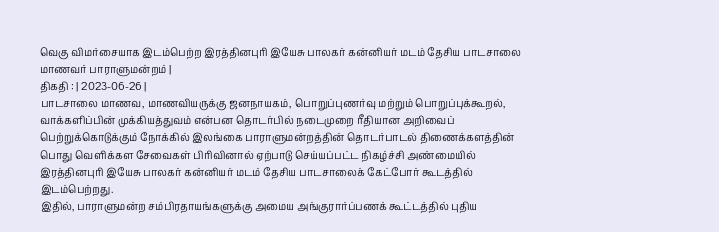வெகு விமர்சையாக இடம்பெற்ற இரத்தினபுரி இயேசு பாலகர் கன்னியர் மடம் தேசிய பாடசாலை மாணவர் பாராளுமன்றம் |
திகதி : | 2023-06-26 |
பாடசாலை மாணவ, மாணவியருக்கு ஜனநாயகம், பொறுப்புணர்வு மற்றும் பொறுப்புக்கூறல், வாக்களிப்பின் முக்கியத்துவம் என்பன தொடர்பில் நடைமுறை ரீதியான அறிவைப் பெற்றுக்கொடுக்கும் நோக்கில் இலங்கை பாராளுமன்றத்தின் தொடர்பாடல் திணைக்களத்தின் பொது வெளிக்கள சேவைகள் பிரிவினால் ஏற்பாடு செய்யப்பட்ட நிகழ்ச்சி அண்மையில் இரத்தினபுரி இயேசு பாலகர் கன்னியர் மடம் தேசிய பாடசாலைக் கேட்போர் கூடத்தில் இடம்பெற்றது.
இதில், பாராளுமன்ற சம்பிரதாயங்களுக்கு அமைய அங்குரார்ப்பணக் கூட்டத்தில் புதிய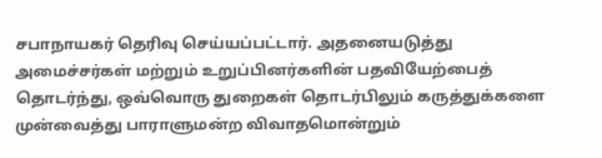சபாநாயகர் தெரிவு செய்யப்பட்டார். அதனையடுத்து அமைச்சர்கள் மற்றும் உறுப்பினர்களின் பதவியேற்பைத் தொடர்ந்து, ஒவ்வொரு துறைகள் தொடர்பிலும் கருத்துக்களை முன்வைத்து பாராளுமன்ற விவாதமொன்றும்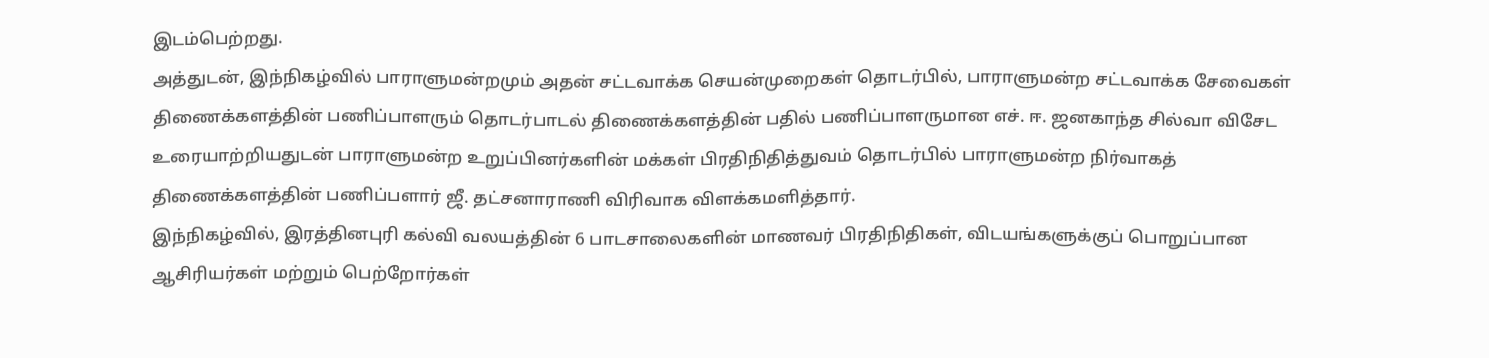இடம்பெற்றது.
அத்துடன், இந்நிகழ்வில் பாராளுமன்றமும் அதன் சட்டவாக்க செயன்முறைகள் தொடர்பில், பாராளுமன்ற சட்டவாக்க சேவைகள் திணைக்களத்தின் பணிப்பாளரும் தொடர்பாடல் திணைக்களத்தின் பதில் பணிப்பாளருமான எச். ஈ. ஜனகாந்த சில்வா விசேட உரையாற்றியதுடன் பாராளுமன்ற உறுப்பினர்களின் மக்கள் பிரதிநிதித்துவம் தொடர்பில் பாராளுமன்ற நிர்வாகத் திணைக்களத்தின் பணிப்பளார் ஜீ. தட்சனாராணி விரிவாக விளக்கமளித்தார்.
இந்நிகழ்வில், இரத்தினபுரி கல்வி வலயத்தின் 6 பாடசாலைகளின் மாணவர் பிரதிநிதிகள், விடயங்களுக்குப் பொறுப்பான ஆசிரியர்கள் மற்றும் பெற்றோர்கள்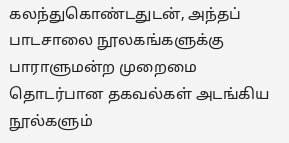கலந்துகொண்டதுடன், அந்தப் பாடசாலை நூலகங்களுக்கு பாராளுமன்ற முறைமை தொடர்பான தகவல்கள் அடங்கிய நூல்களும்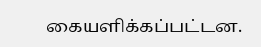கையளிக்கப்பட்டன.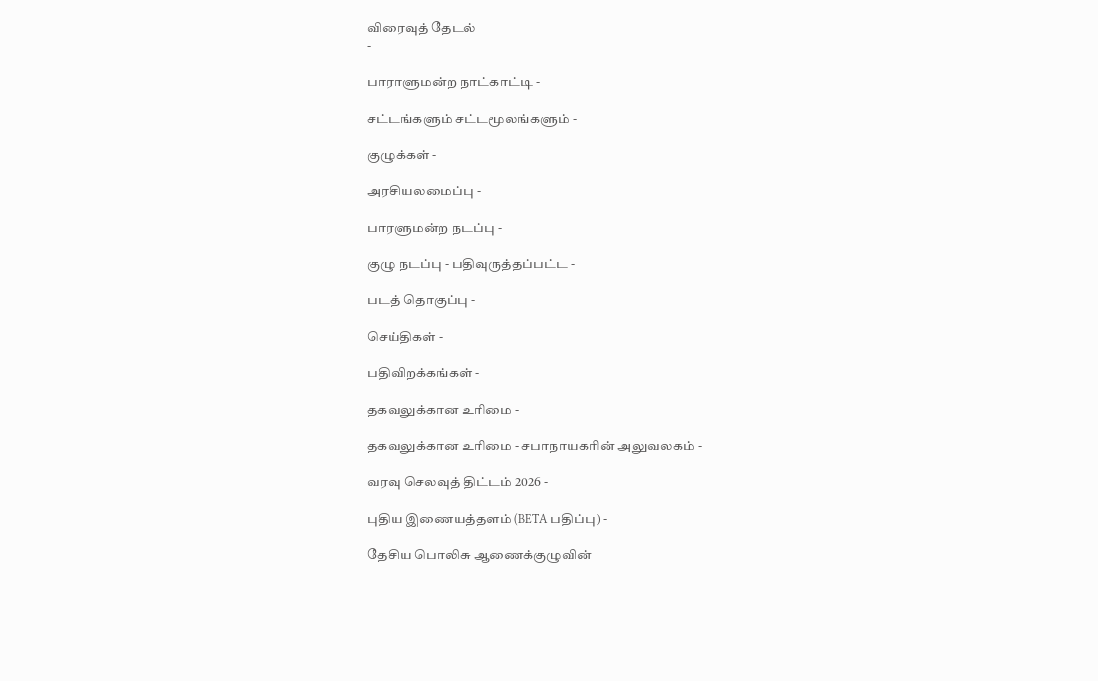விரைவுத் தேடல்
-

பாராளுமன்ற நாட்காட்டி -

சட்டங்களும் சட்டமூலங்களும் -

குழுக்கள் -

அரசியலமைப்பு -

பாரளுமன்ற நடப்பு -

குழு நடப்பு - பதிவுருத்தப்பட்ட -

படத் தொகுப்பு -

செய்திகள் -

பதிவிறக்கங்கள் -

தகவலுக்கான உரிமை -

தகவலுக்கான உரிமை - சபாநாயகரின் அலுவலகம் -

வரவு செலவுத் திட்டம் 2026 -

புதிய இணையத்தளம் (BETA பதிப்பு) -

தேசிய பொலிசு ஆணைக்குழுவின்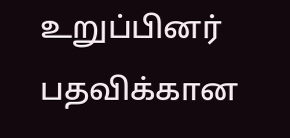உறுப்பினர் பதவிக்கான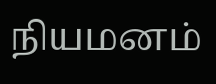நியமனம்